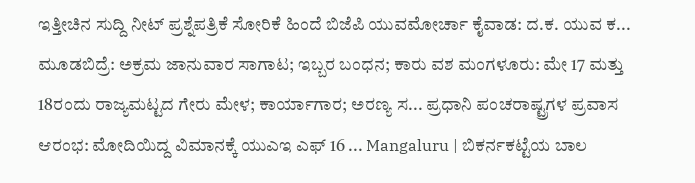ಇತ್ತೀಚಿನ ಸುದ್ದಿ ನೀಟ್ ಪ್ರಶ್ನೆಪತ್ರಿಕೆ ಸೋರಿಕೆ ಹಿಂದೆ ಬಿಜೆಪಿ ಯುವಮೋರ್ಚಾ ಕೈವಾಡ: ದ.ಕ. ಯುವ ಕ... ಮೂಡಬಿದ್ರೆ: ಅಕ್ರಮ ಜಾನುವಾರ ಸಾಗಾಟ; ಇಬ್ಬರ ಬಂಧನ; ಕಾರು ವಶ ಮಂಗಳೂರು: ಮೇ 17 ಮತ್ತು 18ರಂದು ರಾಜ್ಯಮಟ್ಟದ ಗೇರು ಮೇಳ; ಕಾರ್ಯಾಗಾರ; ಅರಣ್ಯ ಸ... ಪ್ರಧಾನಿ ಪಂಚರಾಷ್ಟ್ರಗಳ ಪ್ರವಾಸ ಆರಂಭ: ಮೋದಿಯಿದ್ದ ವಿಮಾನಕ್ಕೆ ಯುಎಇ ಎಫ್ 16 ... Mangaluru | ಬಿಕರ್ನಕಟ್ಟೆಯ ಬಾಲ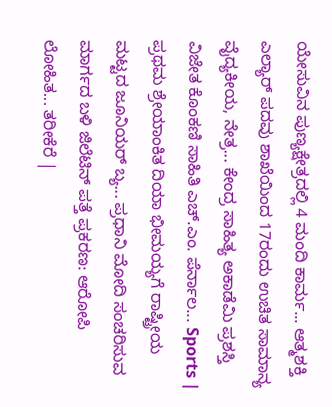ಯೇಸುವಿನ ಪುಣ್ಯಕ್ಷೇತ್ರದಲ್ಲಿ 4 ಮಂದಿ ಕಾರ್ಮ... ಆತ್ಮಶಕ್ತಿ ಎಲ್ಯಾರ್ ಪದವು ಶಾಖೆಯಿಂದ 17ರಂದು ಉಚಿತ ಸಾಮಾನ್ಯ ವೈದ್ಯಕೀಯ, ನೇತ್ರ... ಕೇಂದ್ರ ಸಾಹಿತ್ಯ ಅಕಾಡೆಮಿ ಪ್ರಶಸ್ತಿ ವಿಜೇತ ಕೊಂಕಣಿ ಸಾಹಿತಿ ಎಚ್.ಎಂ. ಪೆರ್ನಾಲ... Sports | ಪ್ರಥಮ ಶ್ರೇಯಾಂಕಿತ ದಿಯಾ ಭೀಮಯ್ಯಗೆ ರಾಷ್ಟ್ರೀಯ ಮಟ್ಟದ ಜೂನಿಯರ್ ಬ್ಯ... ಪ್ರಧಾನಿ ಮೋದಿ ಸಂಚರಿಸುವ ಮಾರ್ಗದ ಬಳಿ ಜಿಲೆಟಿನ್ ಪತ್ತೆ ಪ್ರಕರಣ: ಆರೋಪಿ ಲೋಹಿತ... ತರೀಕೆರೆ |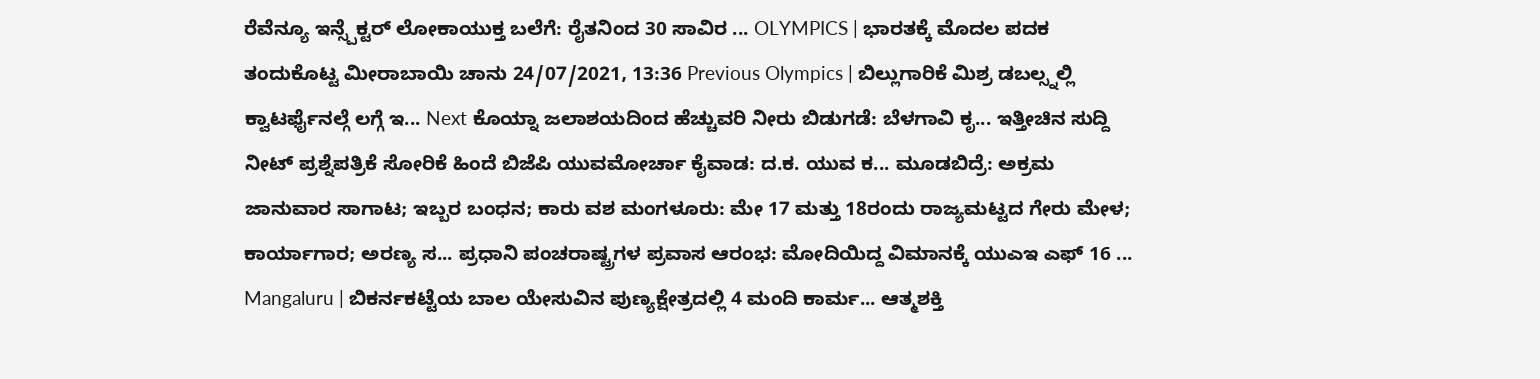ರೆವೆನ್ಯೂ ಇನ್ಸ್ಪೆಕ್ಟರ್ ಲೋಕಾಯುಕ್ತ ಬಲೆಗೆ: ರೈತನಿಂದ 30 ಸಾವಿರ ... OLYMPICS | ಭಾರತಕ್ಕೆ ಮೊದಲ ಪದಕ ತಂದುಕೊಟ್ಟ ಮೀರಾಬಾಯಿ ಚಾನು 24/07/2021, 13:36 Previous Olympics | ಬಿಲ್ಲುಗಾರಿಕೆ ಮಿಶ್ರ ಡಬಲ್ಸ್ನಲ್ಲಿ ಕ್ವಾಟರ್ಫೈನಲ್ಗೆ ಲಗ್ಗೆ ಇ... Next ಕೊಯ್ನಾ ಜಲಾಶಯದಿಂದ ಹೆಚ್ಚುವರಿ ನೀರು ಬಿಡುಗಡೆ: ಬೆಳಗಾವಿ ಕೃ... ಇತ್ತೀಚಿನ ಸುದ್ದಿ ನೀಟ್ ಪ್ರಶ್ನೆಪತ್ರಿಕೆ ಸೋರಿಕೆ ಹಿಂದೆ ಬಿಜೆಪಿ ಯುವಮೋರ್ಚಾ ಕೈವಾಡ: ದ.ಕ. ಯುವ ಕ... ಮೂಡಬಿದ್ರೆ: ಅಕ್ರಮ ಜಾನುವಾರ ಸಾಗಾಟ; ಇಬ್ಬರ ಬಂಧನ; ಕಾರು ವಶ ಮಂಗಳೂರು: ಮೇ 17 ಮತ್ತು 18ರಂದು ರಾಜ್ಯಮಟ್ಟದ ಗೇರು ಮೇಳ; ಕಾರ್ಯಾಗಾರ; ಅರಣ್ಯ ಸ... ಪ್ರಧಾನಿ ಪಂಚರಾಷ್ಟ್ರಗಳ ಪ್ರವಾಸ ಆರಂಭ: ಮೋದಿಯಿದ್ದ ವಿಮಾನಕ್ಕೆ ಯುಎಇ ಎಫ್ 16 ... Mangaluru | ಬಿಕರ್ನಕಟ್ಟೆಯ ಬಾಲ ಯೇಸುವಿನ ಪುಣ್ಯಕ್ಷೇತ್ರದಲ್ಲಿ 4 ಮಂದಿ ಕಾರ್ಮ... ಆತ್ಮಶಕ್ತಿ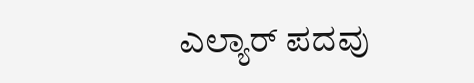ಎಲ್ಯಾರ್ ಪದವು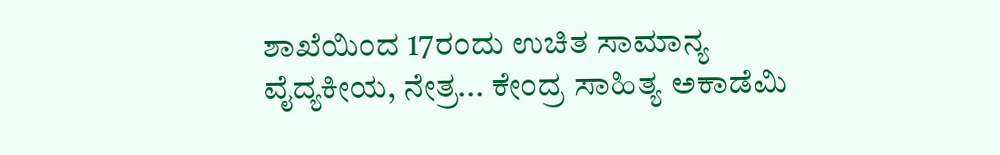ಶಾಖೆಯಿಂದ 17ರಂದು ಉಚಿತ ಸಾಮಾನ್ಯ ವೈದ್ಯಕೀಯ, ನೇತ್ರ... ಕೇಂದ್ರ ಸಾಹಿತ್ಯ ಅಕಾಡೆಮಿ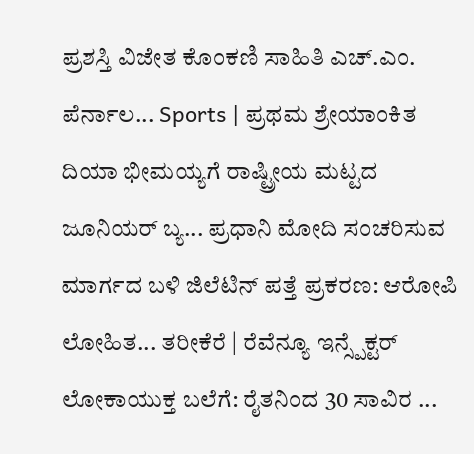ಪ್ರಶಸ್ತಿ ವಿಜೇತ ಕೊಂಕಣಿ ಸಾಹಿತಿ ಎಚ್.ಎಂ. ಪೆರ್ನಾಲ... Sports | ಪ್ರಥಮ ಶ್ರೇಯಾಂಕಿತ ದಿಯಾ ಭೀಮಯ್ಯಗೆ ರಾಷ್ಟ್ರೀಯ ಮಟ್ಟದ ಜೂನಿಯರ್ ಬ್ಯ... ಪ್ರಧಾನಿ ಮೋದಿ ಸಂಚರಿಸುವ ಮಾರ್ಗದ ಬಳಿ ಜಿಲೆಟಿನ್ ಪತ್ತೆ ಪ್ರಕರಣ: ಆರೋಪಿ ಲೋಹಿತ... ತರೀಕೆರೆ | ರೆವೆನ್ಯೂ ಇನ್ಸ್ಪೆಕ್ಟರ್ ಲೋಕಾಯುಕ್ತ ಬಲೆಗೆ: ರೈತನಿಂದ 30 ಸಾವಿರ ...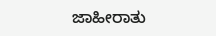ಜಾಹೀರಾತು